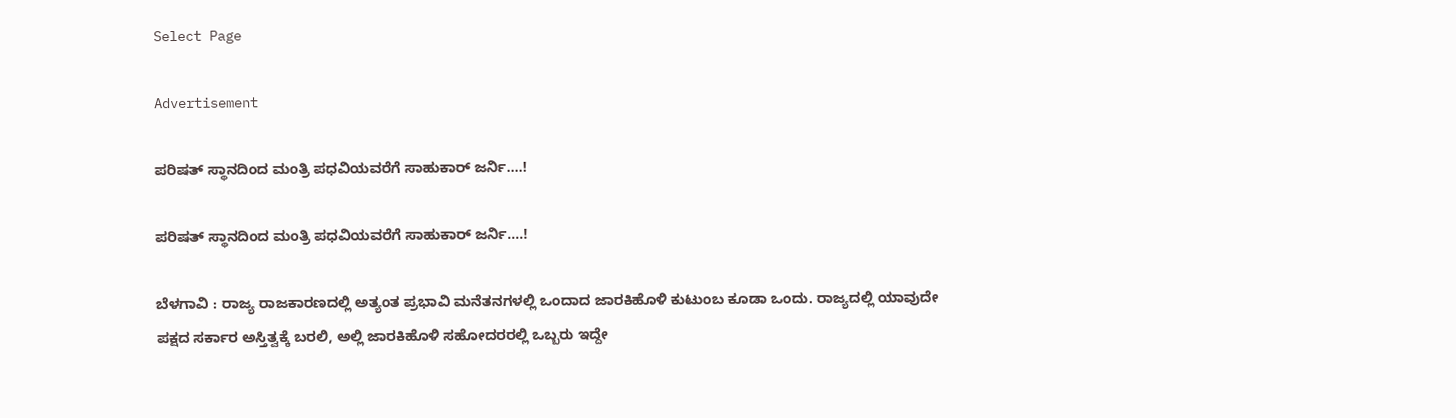Select Page

Advertisement

ಪರಿಷತ್ ಸ್ಥಾನದಿಂದ ಮಂತ್ರಿ ಪಧವಿಯವರೆಗೆ ಸಾಹುಕಾರ್ ಜರ್ನಿ….!

ಪರಿಷತ್ ಸ್ಥಾನದಿಂದ ಮಂತ್ರಿ ಪಧವಿಯವರೆಗೆ ಸಾಹುಕಾರ್ ಜರ್ನಿ….!

ಬೆಳಗಾವಿ : ರಾಜ್ಯ ರಾಜಕಾರಣದಲ್ಲಿ ಅತ್ಯಂತ ಪ್ರಭಾವಿ ಮನೆತನಗಳಲ್ಲಿ ಒಂದಾದ ಜಾರಕಿಹೊಳಿ‌ ಕುಟುಂಬ ಕೂಡಾ ಒಂದು. ರಾಜ್ಯದಲ್ಲಿ ಯಾವುದೇ ಪಕ್ಷದ ಸರ್ಕಾರ ಅಸ್ತಿತ್ವಕ್ಕೆ ಬರಲಿ, ಅಲ್ಲಿ ಜಾರಕಿಹೊಳಿ ಸಹೋದರರಲ್ಲಿ ಒಬ್ಬರು ಇದ್ದೇ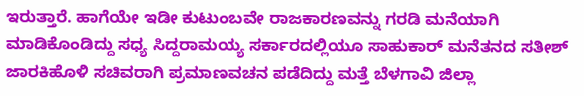ಇರುತ್ತಾರೆ. ಹಾಗೆಯೇ ಇಡೀ ಕುಟುಂಬವೇ ರಾಜಕಾರಣವನ್ನು ಗರಡಿ ಮನೆಯಾಗಿ ಮಾಡಿಕೊಂಡಿದ್ದು ಸಧ್ಯ ಸಿದ್ದರಾಮಯ್ಯ ಸರ್ಕಾರದಲ್ಲಿಯೂ ಸಾಹುಕಾರ್ ಮನೆತನದ ಸತೀಶ್ ಜಾರಕಿಹೊಳಿ ಸಚಿವರಾಗಿ ಪ್ರಮಾಣವಚನ ಪಡೆದಿದ್ದು ಮತ್ತೆ ಬೆಳಗಾವಿ ಜಿಲ್ಲಾ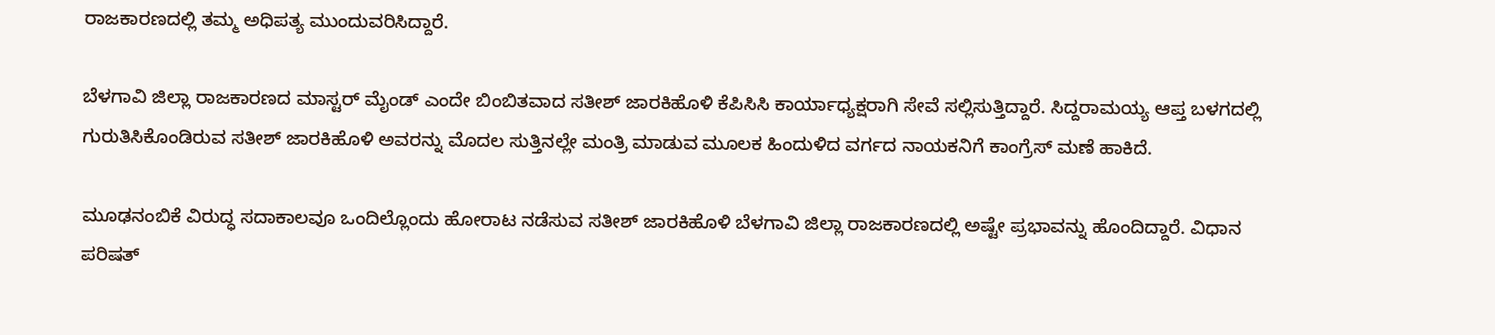ರಾಜಕಾರಣದಲ್ಲಿ ತಮ್ಮ ಅಧಿಪತ್ಯ ಮುಂದುವರಿಸಿದ್ದಾರೆ.

ಬೆಳಗಾವಿ ಜಿಲ್ಲಾ ರಾಜಕಾರಣದ ಮಾಸ್ಟರ್ ಮೈಂಡ್ ಎಂದೇ ಬಿಂಬಿತವಾದ ಸತೀಶ್ ಜಾರಕಿಹೊಳಿ ಕೆಪಿಸಿಸಿ ಕಾರ್ಯಾಧ್ಯಕ್ಷರಾಗಿ ಸೇವೆ ಸಲ್ಲಿಸುತ್ತಿದ್ದಾರೆ. ಸಿದ್ದರಾಮಯ್ಯ ಆಪ್ತ ಬಳಗದಲ್ಲಿ ಗುರುತಿಸಿಕೊಂಡಿರುವ ಸತೀಶ್ ಜಾರಕಿಹೊಳಿ ಅವರನ್ನು ಮೊದಲ ಸುತ್ತಿನಲ್ಲೇ ಮಂತ್ರಿ ಮಾಡುವ ಮೂಲಕ ಹಿಂದುಳಿದ ವರ್ಗದ ನಾಯಕನಿಗೆ ಕಾಂಗ್ರೆಸ್ ಮಣೆ ಹಾಕಿದೆ.

ಮೂಢನಂಬಿಕೆ ವಿರುದ್ಧ ಸದಾಕಾಲವೂ ಒಂದಿಲ್ಲೊಂದು ಹೋರಾಟ ನಡೆಸುವ ಸತೀಶ್ ಜಾರಕಿಹೊಳಿ ಬೆಳಗಾವಿ ಜಿಲ್ಲಾ ರಾಜಕಾರಣದಲ್ಲಿ ಅಷ್ಟೇ ಪ್ರಭಾವನ್ನು ಹೊಂದಿದ್ದಾರೆ. ವಿಧಾನ ಪರಿಷತ್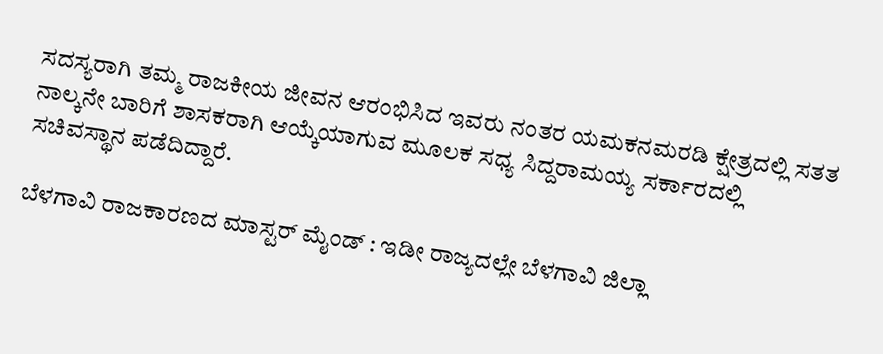ಸದಸ್ಯರಾಗಿ ತಮ್ಮ ರಾಜಕೀಯ ಜೀವನ ಆರಂಭಿಸಿದ ಇವರು ನಂತರ ಯಮಕನಮರಡಿ ಕ್ಷೇತ್ರದಲ್ಲಿ ಸತತ ನಾಲ್ಕನೇ ಬಾರಿಗೆ ಶಾಸಕರಾಗಿ ಆಯ್ಕೆಯಾಗುವ ಮೂಲಕ ಸಧ್ಯ ಸಿದ್ದರಾಮಯ್ಯ ಸರ್ಕಾರದಲ್ಲಿ ಸಚಿವಸ್ಥಾನ ಪಡೆದಿದ್ದಾರೆ.

ಬೆಳಗಾವಿ ರಾಜಕಾರಣದ ಮಾಸ್ಟರ್ ಮೈಂಡ್ : ಇಡೀ ರಾಜ್ಯದಲ್ಲೇ ಬೆಳಗಾವಿ ಜಿಲ್ಲಾ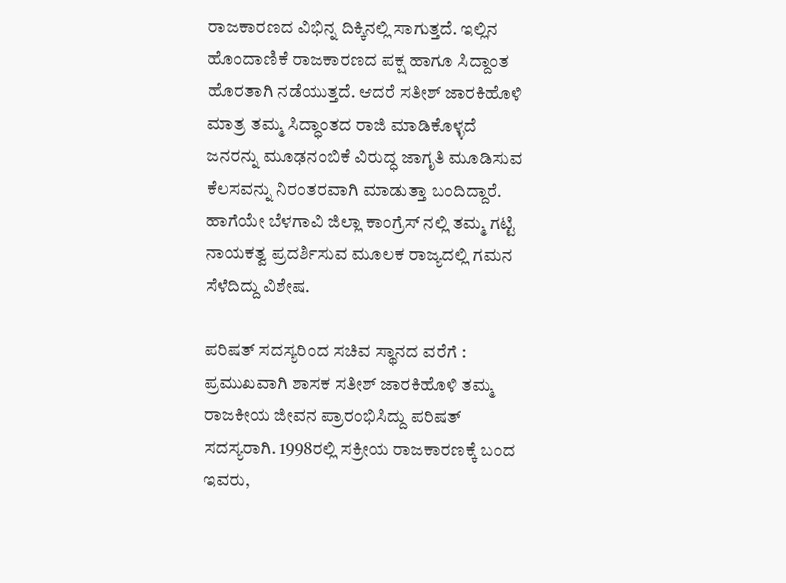ರಾಜಕಾರಣದ ವಿಭಿನ್ನ ದಿಕ್ಕಿನಲ್ಲಿ ಸಾಗುತ್ತದೆ. ಇಲ್ಲಿನ ಹೊಂದಾಣಿಕೆ ರಾಜಕಾರಣದ ಪಕ್ಷ ಹಾಗೂ ಸಿದ್ದಾಂತ ಹೊರತಾಗಿ ನಡೆಯುತ್ತದೆ. ಆದರೆ ಸತೀಶ್ ಜಾರಕಿಹೊಳಿ ಮಾತ್ರ ತಮ್ಮ ಸಿದ್ಧಾಂತದ ರಾಜಿ ಮಾಡಿಕೊಳ್ಳದೆ ಜನರನ್ನು ಮೂಢನಂಬಿಕೆ ವಿರುದ್ಧ ಜಾಗೃತಿ ಮೂಡಿಸುವ ಕೆಲಸವನ್ನು ನಿರಂತರವಾಗಿ ಮಾಡುತ್ತಾ ಬಂದಿದ್ದಾರೆ. ಹಾಗೆಯೇ ಬೆಳಗಾವಿ ಜಿಲ್ಲಾ ಕಾಂಗ್ರೆಸ್ ನಲ್ಲಿ ತಮ್ಮ ಗಟ್ಟಿ ನಾಯಕತ್ವ ಪ್ರದರ್ಶಿಸುವ ಮೂಲಕ ರಾಜ್ಯದಲ್ಲಿ ಗಮನ ಸೆಳೆದಿದ್ದು ವಿಶೇಷ.

ಪರಿಷತ್ ಸದಸ್ಯರಿಂದ ಸಚಿವ ಸ್ಥಾನದ ವರೆಗೆ : ಪ್ರಮುಖವಾಗಿ ಶಾಸಕ ಸತೀಶ್ ಜಾರಕಿಹೊಳಿ ತಮ್ಮ‌ ರಾಜಕೀಯ ಜೀವನ ಪ್ರಾರಂಭಿಸಿದ್ದು ಪರಿಷತ್ ಸದಸ್ಯರಾಗಿ. 1998ರಲ್ಲಿ ಸಕ್ರೀಯ ರಾಜಕಾರಣಕ್ಕೆ ಬಂದ ಇವರು,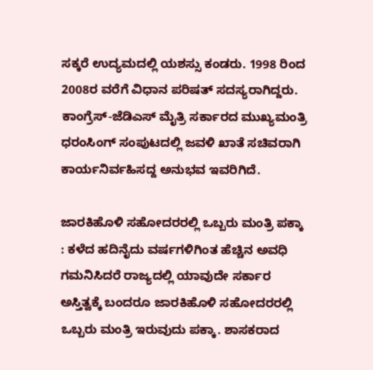ಸಕ್ಕರೆ ಉದ್ಯಮದಲ್ಲಿ ಯಶಸ್ಸು ಕಂಡರು. 1998 ರಿಂದ 2008ರ ವರೆಗೆ ವಿಧಾನ ಪರಿಷತ್ ಸದಸ್ಯರಾಗಿದ್ದರು. ಕಾಂಗ್ರೆಸ್-ಜೆಡಿಎಸ್ ಮೈತ್ರಿ ಸರ್ಕಾರದ ಮುಖ್ಯಮಂತ್ರಿ ಧರಂಸಿಂಗ್ ಸಂಪುಟದಲ್ಲಿ ಜವಳಿ ಖಾತೆ ಸಚಿವರಾಗಿ ಕಾರ್ಯನಿರ್ವಹಿಸದ್ದ ಅನುಭವ ಇವರಿಗಿದೆ.

ಜಾರಕಿಹೊಳಿ ಸಹೋದರರಲ್ಲಿ ಒಬ್ಬರು ಮಂತ್ರಿ ಪಕ್ಕಾ : ಕಳೆದ ಹದಿನೈದು ವರ್ಷಗಳಿಗಿಂತ ಹೆಚ್ಚಿನ ಅವಧಿ ಗಮನಿಸಿದರೆ ರಾಜ್ಯದಲ್ಲಿ ಯಾವುದೇ ಸರ್ಕಾರ ಅಸ್ತಿತ್ವಕ್ಕೆ ಬಂದರೂ ಜಾರಕಿಹೊಳಿ ಸಹೋದರರಲ್ಲಿ ಒಬ್ಬರು ಮಂತ್ರಿ ಇರುವುದು ಪಕ್ಕಾ. ಶಾಸಕರಾದ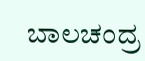ಬಾಲಚಂದ್ರ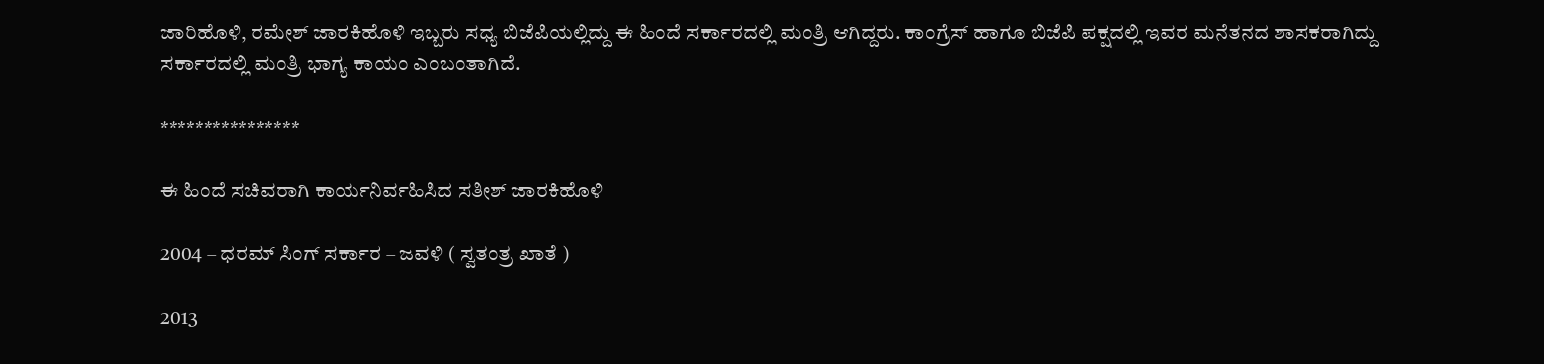ಜಾರಿಹೊಳಿ, ರಮೇಶ್ ಜಾರಕಿಹೊಳಿ ಇಬ್ಬರು ಸಧ್ಯ ಬಿಜೆಪಿಯಲ್ಲಿದ್ದು ಈ ಹಿಂದೆ ಸರ್ಕಾರದಲ್ಲಿ ಮಂತ್ರಿ ಆಗಿದ್ದರು. ಕಾಂಗ್ರೆಸ್ ಹಾಗೂ ಬಿಜೆಪಿ ಪಕ್ಷದಲ್ಲಿ ಇವರ ಮನೆತನದ ಶಾಸಕರಾಗಿದ್ದು ಸರ್ಕಾರದಲ್ಲಿ ಮಂತ್ರಿ ಭಾಗ್ಯ ಕಾಯಂ ಎಂಬಂತಾಗಿದೆ.

****************

ಈ ಹಿಂದೆ ಸಚಿವರಾಗಿ ಕಾರ್ಯನಿರ್ವಹಿಸಿದ ಸತೀಶ್ ಜಾರಕಿಹೊಳಿ

2004 – ಧರಮ್ ಸಿಂಗ್ ಸರ್ಕಾರ – ಜವಳಿ ( ಸ್ವತಂತ್ರ ಖಾತೆ )

2013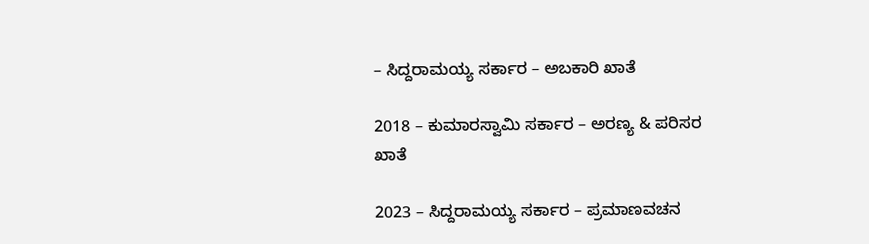– ಸಿದ್ದರಾಮಯ್ಯ ಸರ್ಕಾರ – ಅಬಕಾರಿ ಖಾತೆ

2018 – ಕುಮಾರಸ್ವಾಮಿ ಸರ್ಕಾರ – ಅರಣ್ಯ & ಪರಿಸರ ಖಾತೆ

2023 – ಸಿದ್ದರಾಮಯ್ಯ ಸರ್ಕಾರ – ಪ್ರಮಾಣವಚನ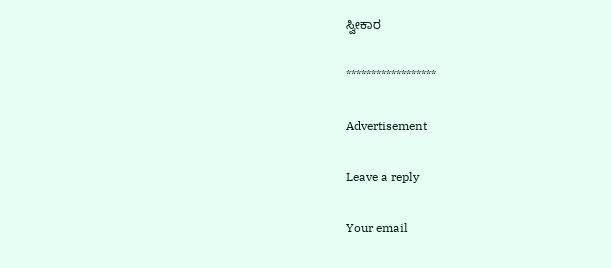ಸ್ವೀಕಾರ

******************

Advertisement

Leave a reply

Your email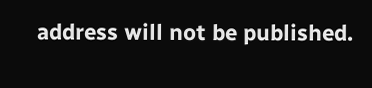address will not be published.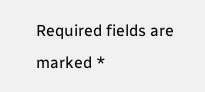Required fields are marked *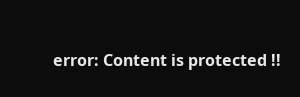error: Content is protected !!